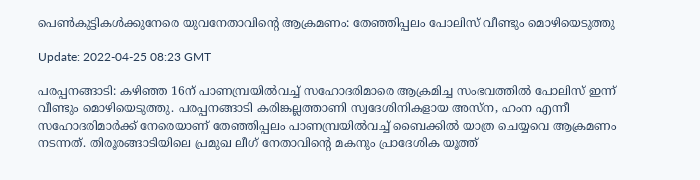പെണ്‍കുട്ടികള്‍ക്കുനേരെ യുവനേതാവിന്റെ ആക്രമണം: തേഞ്ഞിപ്പലം പോലിസ് വീണ്ടും മൊഴിയെടുത്തു

Update: 2022-04-25 08:23 GMT

പരപ്പനങ്ങാടി: കഴിഞ്ഞ 16ന് പാണമ്പ്രയില്‍വച്ച് സഹോദരിമാരെ ആക്രമിച്ച സംഭവത്തില്‍ പോലിസ് ഇന്ന് വീണ്ടും മൊഴിയെടുത്തു. പരപ്പനങ്ങാടി കരിങ്കല്ലത്താണി സ്വദേശിനികളായ അസ്‌ന, ഹംന എന്നീ സഹോദരിമാര്‍ക്ക് നേരെയാണ് തേഞ്ഞിപ്പലം പാണമ്പ്രയില്‍വച്ച് ബൈക്കില്‍ യാത്ര ചെയ്യവെ ആക്രമണം നടന്നത്. തിരൂരങ്ങാടിയിലെ പ്രമുഖ ലീഗ് നേതാവിന്റെ മകനും പ്രാദേശിക യൂത്ത്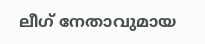ലീഗ് നേതാവുമായ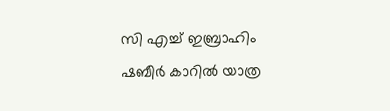സി എച്ച് ഇബ്രാഹിം ഷബീര്‍ കാറില്‍ യാത്ര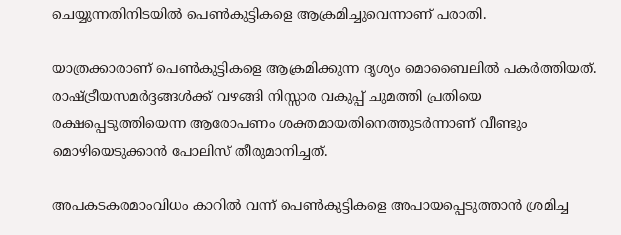ചെയ്യുന്നതിനിടയില്‍ പെണ്‍കുട്ടികളെ ആക്രമിച്ചുവെന്നാണ് പരാതി.

യാത്രക്കാരാണ് പെണ്‍കുട്ടികളെ ആക്രമിക്കുന്ന ദൃശ്യം മൊബൈലില്‍ പകര്‍ത്തിയത്. രാഷ്ട്രീയസമര്‍ദ്ദങ്ങള്‍ക്ക് വഴങ്ങി നിസ്സാര വകുപ്പ് ചുമത്തി പ്രതിയെ രക്ഷപ്പെടുത്തിയെന്ന ആരോപണം ശക്തമായതിനെത്തുടര്‍ന്നാണ് വീണ്ടും മൊഴിയെടുക്കാന്‍ പോലിസ് തീരുമാനിച്ചത്.

അപകടകരമാംവിധം കാറില്‍ വന്ന് പെണ്‍കുട്ടികളെ അപായപ്പെടുത്താന്‍ ശ്രമിച്ച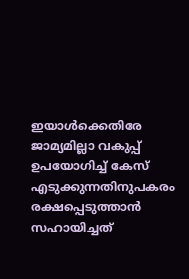ഇയാള്‍ക്കെതിരേ ജാമ്യമില്ലാ വകുപ്പ് ഉപയോഗിച്ച് കേസ് എടുക്കുന്നതിനുപകരം രക്ഷപ്പെടുത്താന്‍ സഹായിച്ചത്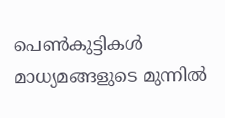പെണ്‍കുട്ടികള്‍ മാധ്യമങ്ങളുടെ മുന്നില്‍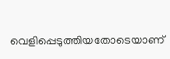വെളിപ്പെടുത്തിയതോടെയാണ്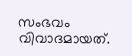സംഭവം വിവാദമായത്.